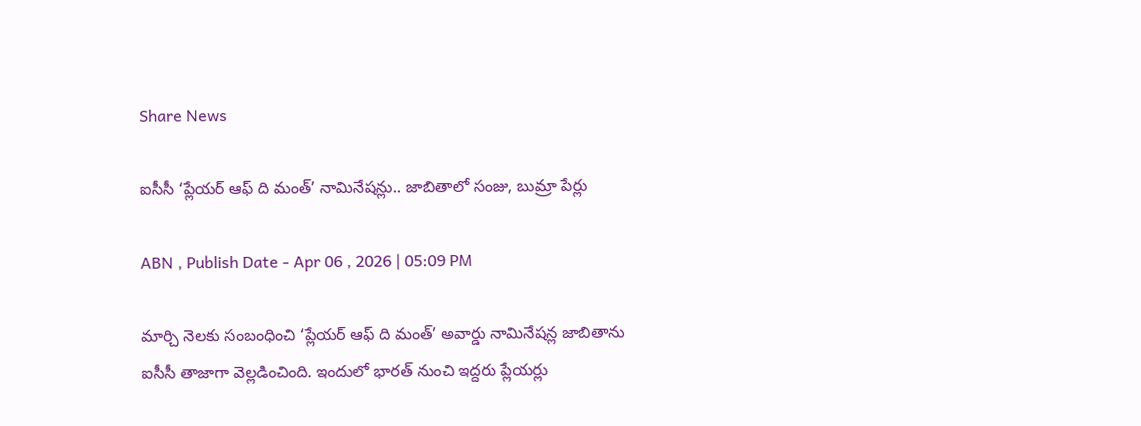Share News

ఐసీసీ ‘ప్లేయర్ ఆఫ్ ది మంత్’ నామినేషన్లు.. జాబితాలో సంజు, బుమ్రా పేర్లు

ABN , Publish Date - Apr 06 , 2026 | 05:09 PM

మార్చి నెలకు సంబంధించి ‘ప్లేయర్ ఆఫ్ ది మంత్’ అవార్డు నామినేషన్ల జాబితాను ఐసీసీ తాజాగా వెల్లడించింది. ఇందులో భారత్ నుంచి ఇద్దరు ప్లేయర్లు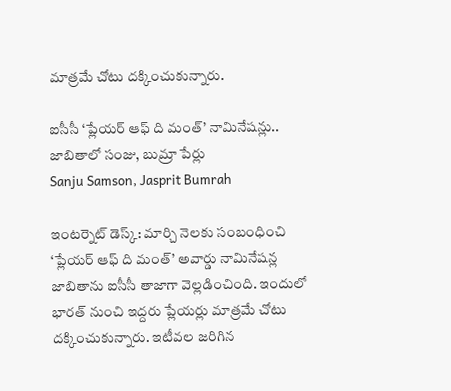మాత్రమే చోటు దక్కించుకున్నారు.

ఐసీసీ ‘ప్లేయర్ ఆఫ్ ది మంత్’ నామినేషన్లు.. జాబితాలో సంజు, బుమ్రా పేర్లు
Sanju Samson, Jasprit Bumrah

ఇంటర్నెట్ డెస్క్: మార్చి నెలకు సంబంధించి ‘ప్లేయర్ ఆఫ్ ది మంత్’ అవార్డు నామినేషన్ల జాబితాను ఐసీసీ తాజాగా వెల్లడించింది. ఇందులో భారత్ నుంచి ఇద్దరు ప్లేయర్లు మాత్రమే చోటు దక్కించుకున్నారు. ఇటీవల జరిగిన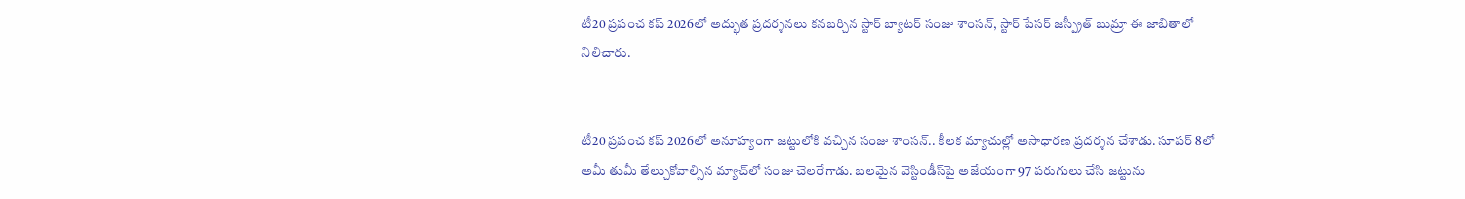టీ20 ప్రపంచ కప్ 2026లో అద్భుత ప్రదర్శనలు కనబర్చిన స్టార్ బ్యాటర్ సంజు శాంసన్, స్టార్ పేసర్ జస్ప్రీత్ బుమ్రా ఈ జాబితాలో నిలిచారు.


టీ20 ప్రపంచ కప్ 2026లో అనూహ్యంగా జట్టులోకి వచ్చిన సంజు శాంసన్.. కీలక మ్యాచుల్లో అసాధారణ ప్రదర్శన చేశాడు. సూపర్ 8లో అమీ తుమీ తేల్చుకోవాల్సిన మ్యాచ్‌లో సంజు చెలరేగాడు. బలమైన వెస్టిండీస్‌పై అజేయంగా 97 పరుగులు చేసి జట్టును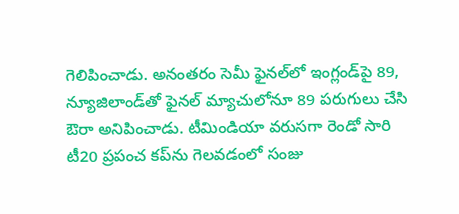గెలిపించాడు. అనంతరం సెమీ ఫైనల్‌లో ఇంగ్లండ్‌పై 89, న్యూజిలాండ్‌తో ఫైనల్ మ్యాచులోనూ 89 పరుగులు చేసి ఔరా అనిపించాడు. టీమిండియా వరుసగా రెండో సారి టీ20 ప్రపంచ కప్‌ను గెలవడంలో సంజు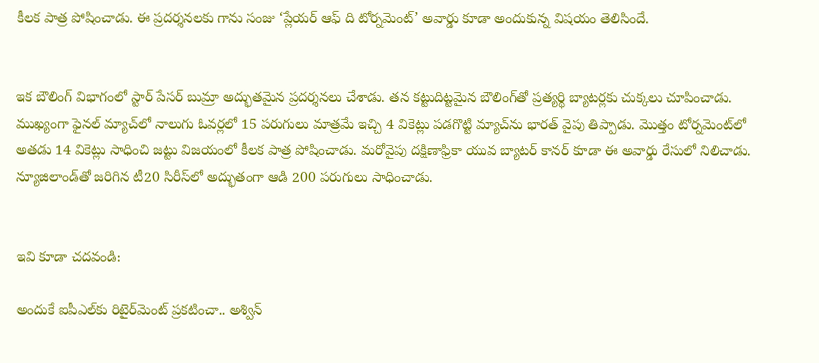కీలక పాత్ర పోషించాడు. ఈ ప్రదర్శనలకు గాను సంజు ‘ప్లేయర్ ఆఫ్ ది టోర్నమెంట్’ అవార్డు కూడా అందుకున్న విషయం తెలిసిందే.


ఇక బౌలింగ్ విభాగంలో స్టార్ పేసర్ బుమ్రా అద్భుతమైన ప్రదర్శనలు చేశాడు. తన కట్టుదిట్టమైన బౌలింగ్‌తో ప్రత్యర్థి బ్యాటర్లకు చుక్కలు చూపించాడు. ముఖ్యంగా ఫైనల్ మ్యాచ్‌లో నాలుగు ఓవర్లలో 15 పరుగులు మాత్రమే ఇచ్చి 4 వికెట్లు పడగొట్టి మ్యాచ్‌ను భారత్ వైపు తిప్పాడు. మొత్తం టోర్నమెంట్‌లో అతడు 14 వికెట్లు సాధించి జట్టు విజయంలో కీలక పాత్ర పోషించాడు. మరోవైపు దక్షిణాఫ్రికా యువ బ్యాటర్ కానర్ కూడా ఈ అవార్డు రేసులో నిలిచాడు. న్యూజిలాండ్‌తో జరిగిన టీ20 సిరీస్‌లో అద్భుతంగా ఆడి 200 పరుగులు సాధించాడు.


ఇవి కూడా చదవండి:

అందుకే ఐపీఎల్‌కు రిటైర్‌మెంట్ ప్రకటించా.. అశ్విన్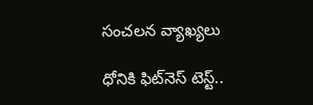సంచలన వ్యాఖ్యలు

ధోనికి ఫిట్‌నెస్ టెస్ట్..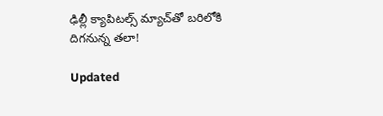ఢిల్లీ క్యాపిటల్స్ మ్యాచ్‌తో బరిలోకి దిగనున్న తలా!

Updated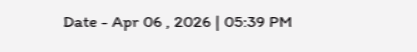Date - Apr 06 , 2026 | 05:39 PM